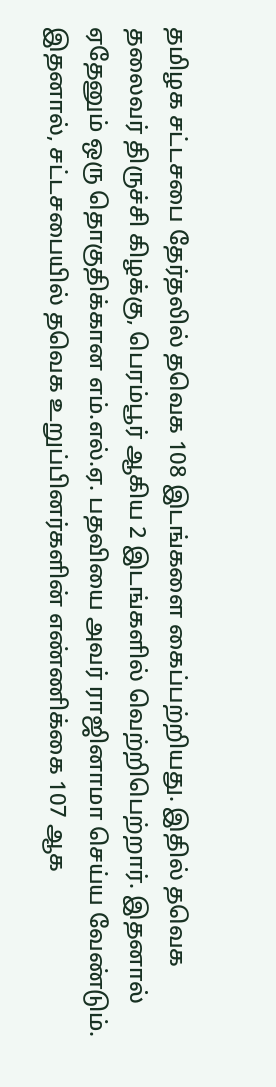தமிழக சட்டசபை தேர்தலில் தவெக 108 இடங்களை கைப்பற்றியது. இதில் தவெக தலைவர் திருச்சி கிழக்கு, பெரம்பூர் ஆகிய 2 இடங்களில் வெற்றிபெற்றார். இதனால் ஏதேனும் ஒரு தொகுதிக்கான எம்.எல்.ஏ. பதவியை அவர் ராஜினாமா செய்ய வேண்டும். இதனால், சட்டசபையில் தவெக உறுப்பினர்களின் எண்ணிக்கை 107 ஆக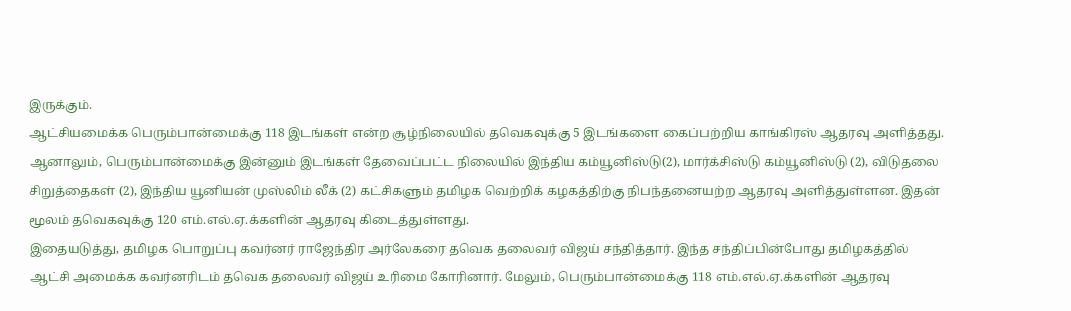இருக்கும்.
ஆட்சியமைக்க பெரும்பான்மைக்கு 118 இடங்கள் என்ற சூழ்நிலையில் தவெகவுக்கு 5 இடங்களை கைப்பற்றிய காங்கிரஸ் ஆதரவு அளித்தது. ஆனாலும், பெரும்பான்மைக்கு இன்னும் இடங்கள் தேவைப்பட்ட நிலையில் இந்திய கம்யூனிஸ்டு(2), மார்க்சிஸ்டு கம்யூனிஸ்டு (2), விடுதலை சிறுத்தைகள் (2), இந்திய யூனியன் முஸ்லிம் லீக் (2) கட்சிகளும் தமிழக வெற்றிக் கழகத்திற்கு நிபந்தனையற்ற ஆதரவு அளித்துள்ளன. இதன் மூலம் தவெகவுக்கு 120 எம்.எல்.ஏ.க்களின் ஆதரவு கிடைத்துள்ளது.
இதையடுத்து, தமிழக பொறுப்பு கவர்னர் ராஜேந்திர அர்லேகரை தவெக தலைவர் விஜய் சந்தித்தார். இந்த சந்திப்பின்போது தமிழகத்தில் ஆட்சி அமைக்க கவர்னரிடம் தவெக தலைவர் விஜய் உரிமை கோரினார். மேலும், பெரும்பான்மைக்கு 118 எம்.எல்.ஏ.க்களின் ஆதரவு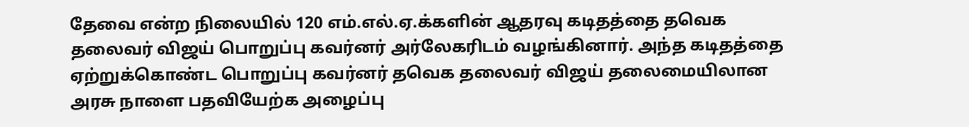தேவை என்ற நிலையில் 120 எம்.எல்.ஏ.க்களின் ஆதரவு கடிதத்தை தவெக தலைவர் விஜய் பொறுப்பு கவர்னர் அர்லேகரிடம் வழங்கினார். அந்த கடிதத்தை ஏற்றுக்கொண்ட பொறுப்பு கவர்னர் தவெக தலைவர் விஜய் தலைமையிலான அரசு நாளை பதவியேற்க அழைப்பு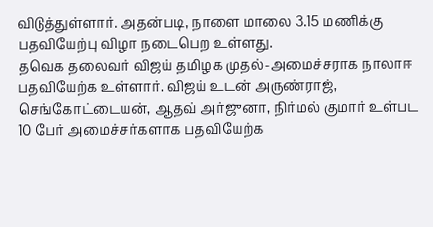விடுத்துள்ளார். அதன்படி, நாளை மாலை 3.15 மணிக்கு பதவியேற்பு விழா நடைபெற உள்ளது.
தவெக தலைவர் விஜய் தமிழக முதல்-அமைச்சராக நாலாஈ பதவியேற்க உள்ளார். விஜய் உடன் அருண்ராஜ், செங்கோட்டையன், ஆதவ் அர்ஜுனா, நிர்மல் குமார் உள்பட 10 பேர் அமைச்சர்களாக பதவியேற்க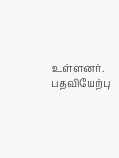உள்ளனர். பதவியேற்பு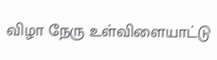விழா நேரு உள்விளையாட்டு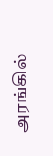அரங்கில்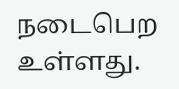நடைபெற உள்ளது.